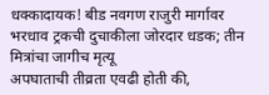धक्कादायक! बीड नवगण राजुरी मार्गावर भरधाव ट्रकची दुचाकीला जोरदार धडक; तीन मित्रांचा जागीच मृत्यू
अपघाताची तीव्रता एवढी होती की,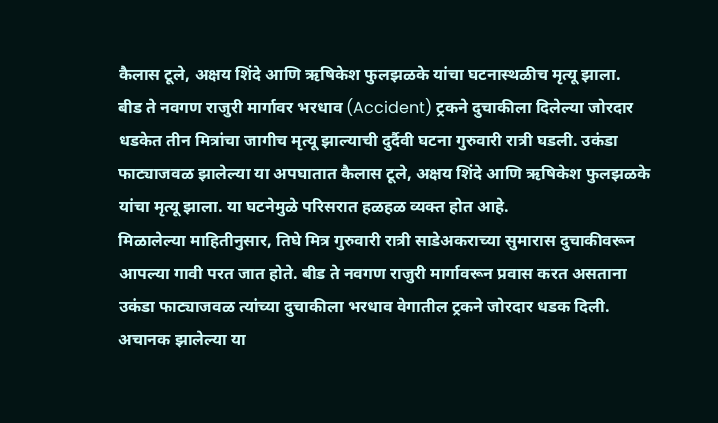कैलास टूले, अक्षय शिंदे आणि ऋषिकेश फुलझळके यांचा घटनास्थळीच मृत्यू झाला.
बीड ते नवगण राजुरी मार्गावर भरधाव (Accident) ट्रकने दुचाकीला दिलेल्या जोरदार धडकेत तीन मित्रांचा जागीच मृत्यू झाल्याची दुर्दैवी घटना गुरुवारी रात्री घडली. उकंडा फाट्याजवळ झालेल्या या अपघातात कैलास टूले, अक्षय शिंदे आणि ऋषिकेश फुलझळके यांचा मृत्यू झाला. या घटनेमुळे परिसरात हळहळ व्यक्त होत आहे.
मिळालेल्या माहितीनुसार, तिघे मित्र गुरुवारी रात्री साडेअकराच्या सुमारास दुचाकीवरून आपल्या गावी परत जात होते. बीड ते नवगण राजुरी मार्गावरून प्रवास करत असताना उकंडा फाट्याजवळ त्यांच्या दुचाकीला भरधाव वेगातील ट्रकने जोरदार धडक दिली. अचानक झालेल्या या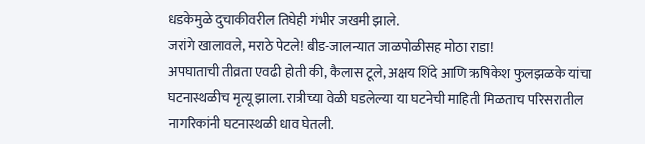धडकेमुळे दुचाकीवरील तिघेही गंभीर जखमी झाले.
जरांगे खालावले, मराठे पेटले! बीड-जालन्यात जाळपोळीसह मोठा राडा!
अपघाताची तीव्रता एवढी होती की, कैलास टूले, अक्षय शिंदे आणि ऋषिकेश फुलझळके यांचा घटनास्थळीच मृत्यू झाला. रात्रीच्या वेळी घडलेल्या या घटनेची माहिती मिळताच परिसरातील नागरिकांनी घटनास्थळी धाव घेतली.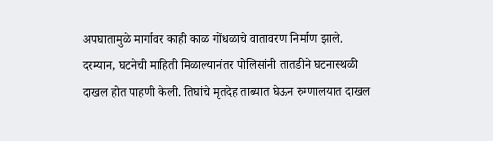अपघातामुळे मार्गावर काही काळ गोंधळाचे वातावरण निर्माण झाले.
दरम्यान, घटनेची माहिती मिळाल्यानंतर पोलिसांनी तातडीने घटनास्थळी दाखल होत पाहणी केली. तिघांचे मृतदेह ताब्यात घेऊन रुग्णालयात दाखल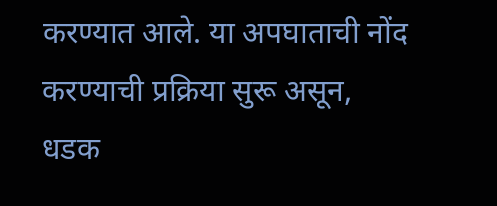करण्यात आले. या अपघाताची नोंद करण्याची प्रक्रिया सुरू असून, धडक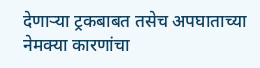देणाऱ्या ट्रकबाबत तसेच अपघाताच्या नेमक्या कारणांचा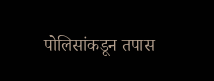पोलिसांकडून तपास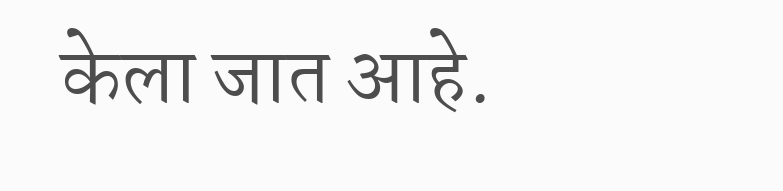केला जात आहे.